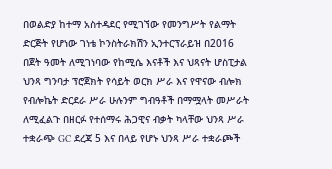በወልድያ ከተማ አስተዳደር የሚገኘው የመንግሥት የልማት ድርጅት የሆነው ገነቴ ኮንስትራክሽን ኢንተርፕራይዝ በ2016 በጀት ዓመት ለሚገነባው የከሚሴ እናቶች እና ህጻናት ሆስፒታል ህንጻ ግንባታ ፕሮጀክት የሳይት ወርክ ሥራ እና የዋናው ብሎክ የብሎኬት ድርደራ ሥራ ሁሉንም ግብዓቶች በማሟላት መሥራት ለሚፈልጉ በዘርፉ የተሰማሩ ሕጋዊና ብቃት ካላቸው ህንጻ ሥራ ተቋራጭ GC ደረጃ 5 እና በላይ የሆኑ ህንጻ ሥራ ተቋራጮች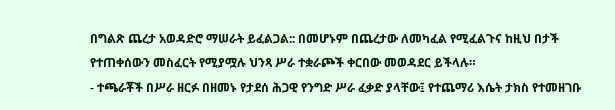በግልጽ ጨረታ አወዳድሮ ማሠራት ይፈልጋል:: በመሆኑም በጨረታው ለመካፈል የሚፈልጉና ከዚህ በታች የተጠቀሰውን መስፈርት የሚያሟሉ ህንጻ ሥራ ተቋራጮች ቀርበው መወዳደር ይችላሉ።
- ተጫራቾች በሥራ ዘርፉ በዘመኑ የታደሰ ሕጋዊ የንግድ ሥራ ፈቃድ ያላቸው፤ የተጨማሪ እሴት ታክስ የተመዘገቡ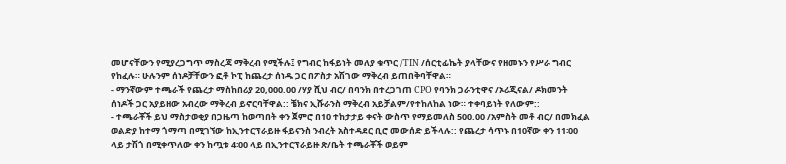መሆናቸውን የሚያረጋግጥ ማስረጃ ማቅረብ የሚችሉ፤ የግብር ከፋይነት መለያ ቁጥር /TIN /ሰርቲፊኬት ያላቸውና የዘመኑን የሥራ ግብር የከፈሉ። ሁሉንም ሰነዶቻቸውን ፎቶ ኮፒ ከጨረታ ሰነዱ ጋር በፖስታ አሽገው ማቅረብ ይጠበቅባቸዋል።
- ማንኛውም ተጫራች የጨረታ ማስከበሪያ 20,000.00 /ሃያ ሺህ ብር/ በባንክ በተረጋገጠ CPO የባንክ ጋራንቲዋና /ኦሪጂናል/ ዶክመንት ሰነዶች ጋር አያይዘው አብረው ማቅረብ ይኖርባቸዋል:: ቼክና ኢሹራንስ ማቅረብ አይቻልም/የተከለከል ነው። ተቀባይነት የለውም::
- ተጫራቾች ይህ ማስታወቂያ በጋዜጣ ከወጣበት ቀን ጀምሮ በ10 ተከታታይ ቀናት ውስጥ የማይመለስ 500.00 /አምስት መቶ ብር/ በመክፈል ወልድያ ከተማ ጎማጣ በሚገኘው ከኢንተርፕራይዙ ፋይናንስ ንብረት አስተዳደር ቢሮ መውሰድ ይችላሉ:: የጨረታ ሳጥኑ በ10ኛው ቀን 11፡00 ላይ ታሽጎ በሚቀጥለው ቀን ከጧቱ 4፡00 ላይ በኢንተርፕራይዙ ጽ/ቤት ተጫራቾች ወይም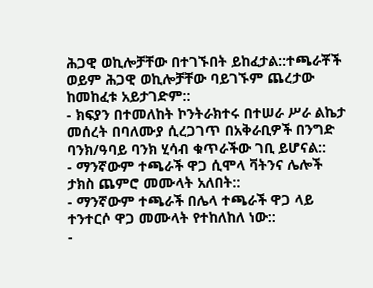ሕጋዊ ወኪሎቻቸው በተገኙበት ይከፈታል::ተጫራቾች ወይም ሕጋዊ ወኪሎቻቸው ባይገኙም ጨረታው ከመከፈቱ አይታገድም::
- ክፍያን በተመለከት ኮንትራክተሩ በተሠራ ሥራ ልኬታ መሰረት በባለሙያ ሲረጋገጥ በአቅራቢዎች በንግድ ባንክ/ዓባይ ባንክ ሂሳብ ቁጥራችው ገቢ ይሆናል::
- ማንኛውም ተጫራች ዋጋ ሲሞላ ቫትንና ሌሎች ታክስ ጨምሮ መሙላት አለበት::
- ማንኛውም ተጫራች በሌላ ተጫራች ዋጋ ላይ ተንተርሶ ዋጋ መሙላት የተከለከለ ነው::
-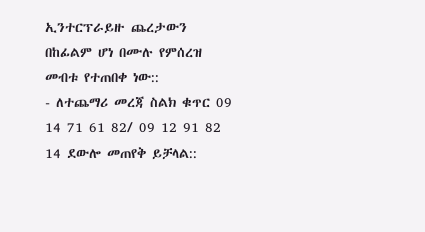ኢንተርፕራይዙ ጨረታውን በከፊልም ሆነ በሙሉ የምሰረዝ መብቱ የተጠበቀ ነው::
- ለተጨማሪ መረጃ ስልክ ቁጥር 09 14 71 61 82/ 09 12 91 82 14 ደውሎ መጠየቅ ይቻላል::